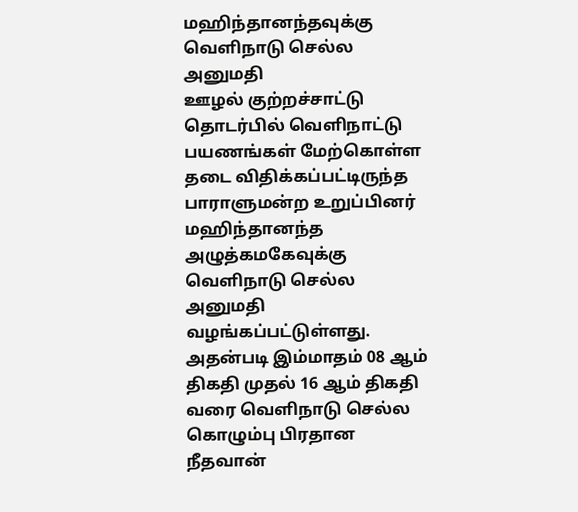மஹிந்தானந்தவுக்கு வெளிநாடு செல்ல அனுமதி
ஊழல் குற்றச்சாட்டு தொடர்பில் வெளிநாட்டு பயணங்கள் மேற்கொள்ள தடை விதிக்கப்பட்டிருந்த பாராளுமன்ற உறுப்பினர் மஹிந்தானந்த அழுத்கமகேவுக்கு வெளிநாடு செல்ல அனுமதி வழங்கப்பட்டுள்ளது.
அதன்படி இம்மாதம் 08 ஆம் திகதி முதல் 16 ஆம் திகதி வரை வெளிநாடு செல்ல கொழும்பு பிரதான நீதவான்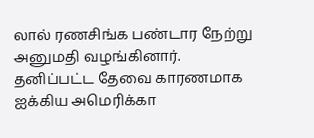லால் ரணசிங்க பண்டார நேற்று அனுமதி வழங்கினார்.
தனிப்பட்ட தேவை காரணமாக ஐக்கிய அமெரிக்கா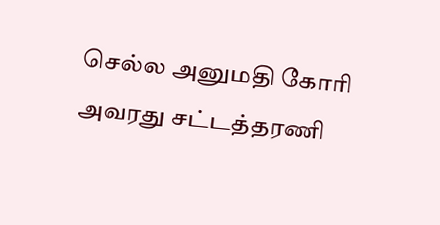செல்ல அனுமதி கோரி அவரது சட்டத்தரணி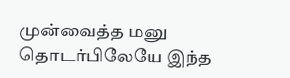முன்வைத்த மனு தொடர்பிலேயே இந்த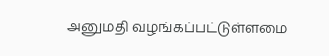அனுமதி வழங்கப்பட்டுள்ளமை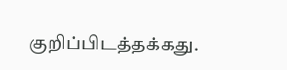குறிப்பிடத்தக்கது.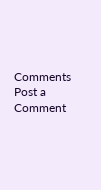Comments
Post a Comment